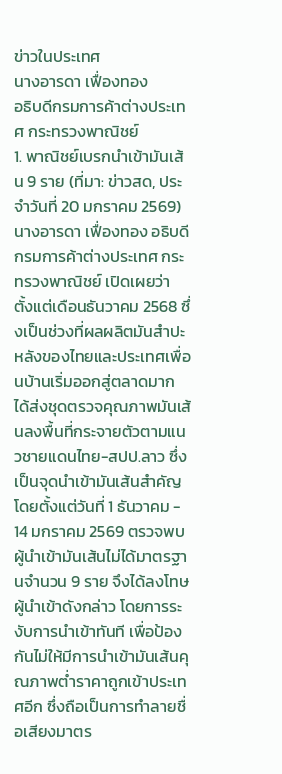ข่าวในประเทศ
นางอารดา เฟื่องทอง
อธิบดีกรมการค้าต่างประเทศ กระทรวงพาณิชย์
1. พาณิชย์เบรกนำเข้ามันเส้น 9 ราย (ที่มา: ข่าวสด, ประจำวันที่ 20 มกราคม 2569)
นางอารดา เฟื่องทอง อธิบดีกรมการค้าต่างประเทศ กระทรวงพาณิชย์ เปิดเผยว่า ตั้งแต่เดือนธันวาคม 2568 ซึ่งเป็นช่วงที่ผลผลิตมันสำปะหลังของไทยและประเทศเพื่อนบ้านเริ่มออกสู่ตลาดมาก ได้ส่งชุดตรวจคุณภาพมันเส้นลงพื้นที่กระจายตัวตามแนวชายแดนไทย-สปป.ลาว ซึ่งเป็นจุดนำเข้ามันเส้นสำคัญ โดยตั้งแต่วันที่ 1 ธันวาคม - 14 มกราคม 2569 ตรวจพบผู้นำเข้ามันเส้นไม่ได้มาตรฐานจำนวน 9 ราย จึงได้ลงโทษผู้นำเข้าดังกล่าว โดยการระงับการนำเข้าทันที เพื่อป้องกันไม่ให้มีการนำเข้ามันเส้นคุณภาพต่ำราคาถูกเข้าประเทศอีก ซึ่งถือเป็นการทำลายชื่อเสียงมาตร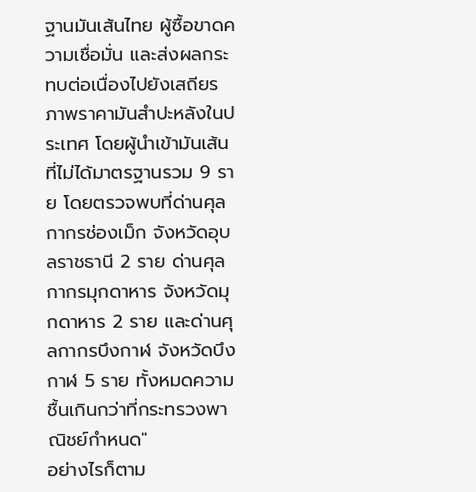ฐานมันเส้นไทย ผู้ซื้อขาดความเชื่อมั่น และส่งผลกระทบต่อเนื่องไปยังเสถียรภาพราคามันสำปะหลังในประเทศ โดยผู้นำเข้ามันเส้นที่ไม่ได้มาตรฐานรวม 9 ราย โดยตรวจพบที่ด่านศุลกากรช่องเม็ก จังหวัดอุบลราชธานี 2 ราย ด่านศุลกากรมุกดาหาร จังหวัดมุกดาหาร 2 ราย และด่านศุลกากรบึงกาฬ จังหวัดบึงกาฬ 5 ราย ทั้งหมดความชื้นเกินกว่าที่กระทรวงพาณิชย์กำหนด"
อย่างไรก็ตาม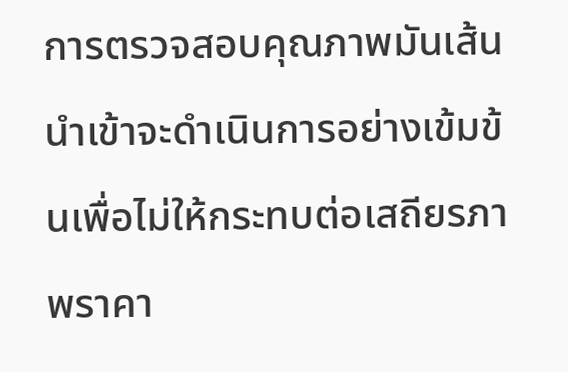การตรวจสอบคุณภาพมันเส้นนำเข้าจะดำเนินการอย่างเข้มข้นเพื่อไม่ให้กระทบต่อเสถียรภาพราคา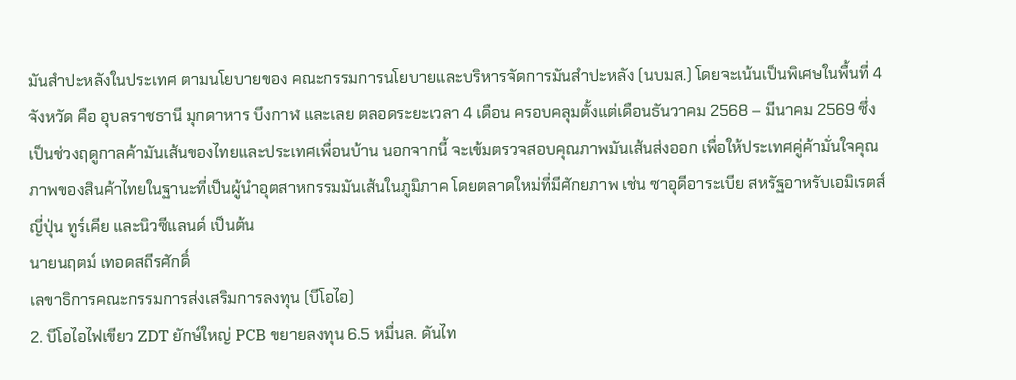มันสำปะหลังในประเทศ ตามนโยบายของ คณะกรรมการนโยบายและบริหารจัดการมันสำปะหลัง (นบมส.) โดยจะเน้นเป็นพิเศษในพื้นที่ 4 จังหวัด คือ อุบลราชธานี มุกดาหาร บึงกาฬ และเลย ตลอดระยะเวลา 4 เดือน ครอบคลุมตั้งแต่เดือนธันวาคม 2568 – มีนาคม 2569 ซึ่งเป็นช่วงฤดูกาลค้ามันเส้นของไทยและประเทศเพื่อนบ้าน นอกจากนี้ จะเข้มตรวจสอบคุณภาพมันเส้นส่งออก เพื่อให้ประเทศคู่ค้ามั่นใจคุณภาพของสินค้าไทยในฐานะที่เป็นผู้นำอุตสาหกรรมมันเส้นในภูมิภาค โดยตลาดใหม่ที่มีศักยภาพ เช่น ซาอุดีอาระเบีย สหรัฐอาหรับเอมิเรตส์ ญี่ปุ่น ทูร์เคีย และนิวซีแลนด์ เป็นต้น
นายนฤตม์ เทอดสถีรศักดิ์
เลขาธิการคณะกรรมการส่งเสริมการลงทุน (บีโอไอ)
2. บีโอไอไฟเขียว ZDT ยักษ์ใหญ่ PCB ขยายลงทุน 6.5 หมื่นล. ดันไท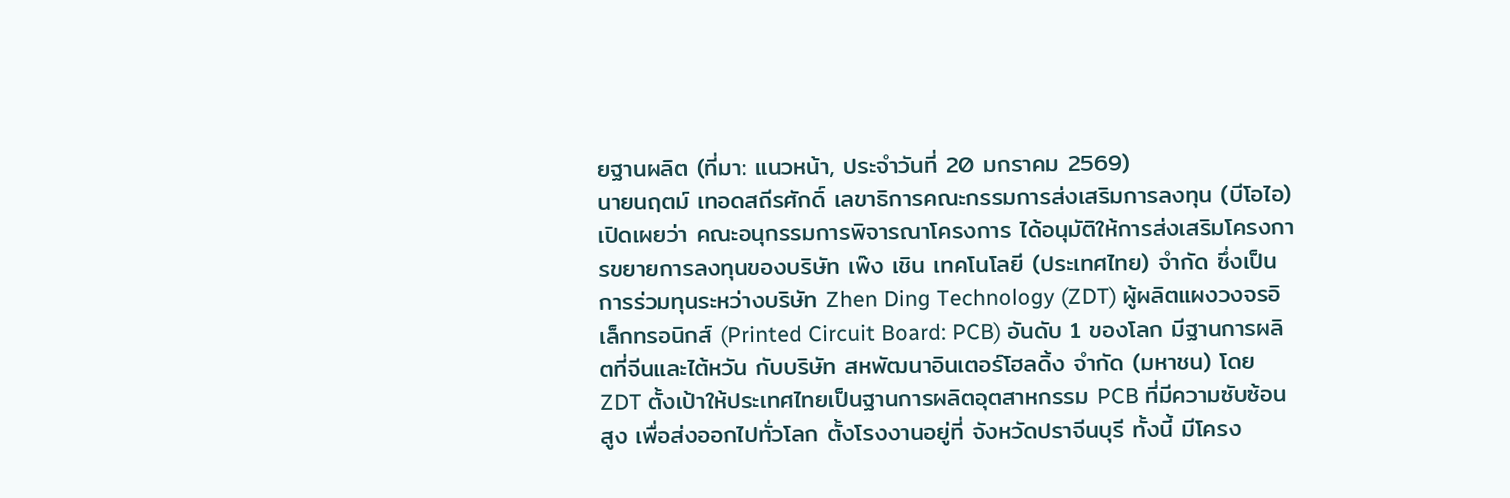ยฐานผลิต (ที่มา: แนวหน้า, ประจำวันที่ 20 มกราคม 2569)
นายนฤตม์ เทอดสถีรศักดิ์ เลขาธิการคณะกรรมการส่งเสริมการลงทุน (บีโอไอ) เปิดเผยว่า คณะอนุกรรมการพิจารณาโครงการ ได้อนุมัติให้การส่งเสริมโครงการขยายการลงทุนของบริษัท เพ๊ง เชิน เทคโนโลยี (ประเทศไทย) จำกัด ซึ่งเป็นการร่วมทุนระหว่างบริษัท Zhen Ding Technology (ZDT) ผู้ผลิตแผงวงจรอิเล็กทรอนิกส์ (Printed Circuit Board: PCB) อันดับ 1 ของโลก มีฐานการผลิตที่จีนและไต้หวัน กับบริษัท สหพัฒนาอินเตอร์โฮลดิ้ง จำกัด (มหาชน) โดย ZDT ตั้งเป้าให้ประเทศไทยเป็นฐานการผลิตอุตสาหกรรม PCB ที่มีความซับซ้อนสูง เพื่อส่งออกไปทั่วโลก ตั้งโรงงานอยู่ที่ จังหวัดปราจีนบุรี ทั้งนี้ มีโครง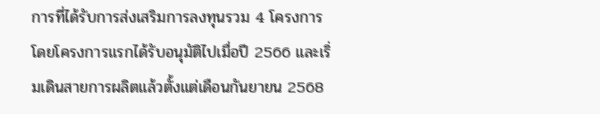การที่ได้รับการส่งเสริมการลงทุนรวม 4 โครงการ โดยโครงการแรกได้รับอนุมัติไปเมื่อปี 2566 และเริ่มเดินสายการผลิตแล้วตั้งแต่เดือนกันยายน 2568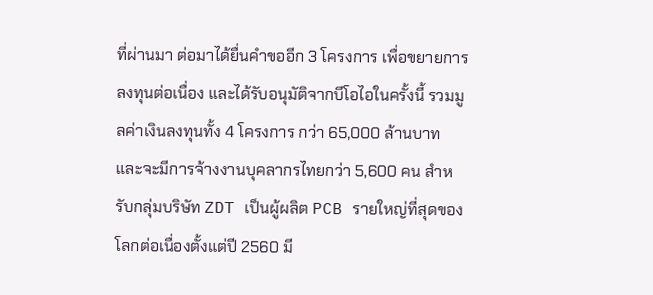ที่ผ่านมา ต่อมาได้ยื่นคำขออีก 3 โครงการ เพื่อขยายการลงทุนต่อเนื่อง และได้รับอนุมัติจากบีโอไอในครั้งนี้ รวมมูลค่าเงินลงทุนทั้ง 4 โครงการ กว่า 65,000 ล้านบาท และจะมีการจ้างงานบุคลากรไทยกว่า 5,600 คน สำหรับกลุ่มบริษัท ZDT เป็นผู้ผลิต PCB รายใหญ่ที่สุดของโลกต่อเนื่องตั้งแต่ปี 2560 มี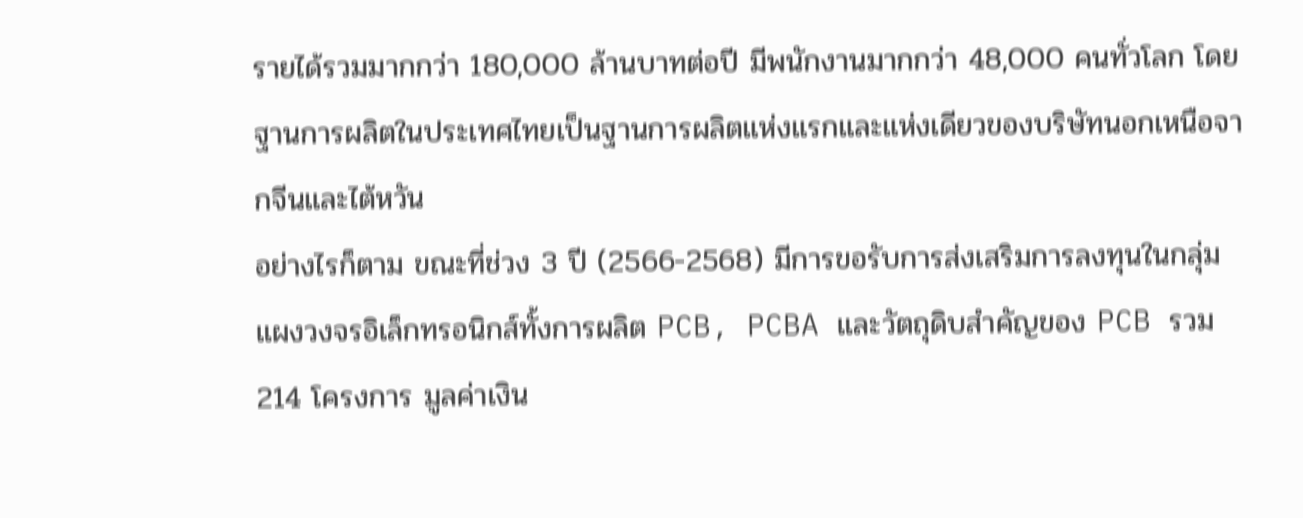รายได้รวมมากกว่า 180,000 ล้านบาทต่อปี มีพนักงานมากกว่า 48,000 คนทั่วโลก โดยฐานการผลิตในประเทศไทยเป็นฐานการผลิตแห่งแรกและแห่งเดียวของบริษัทนอกเหนือจากจีนและไต้หวัน
อย่างไรก็ตาม ขณะที่ช่วง 3 ปี (2566-2568) มีการขอรับการส่งเสริมการลงทุนในกลุ่มแผงวงจรอิเล็กทรอนิกส์ทั้งการผลิต PCB, PCBA และวัตถุดิบสำคัญของ PCB รวม 214 โครงการ มูลค่าเงิน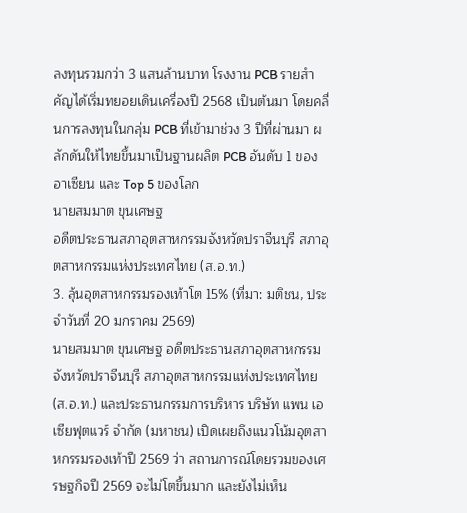ลงทุนรวมกว่า 3 แสนล้านบาท โรงงาน PCB รายสำคัญได้เริ่มทยอยเดินเครื่องปี 2568 เป็นต้นมา โดยคลื่นการลงทุนในกลุ่ม PCB ที่เข้ามาช่วง 3 ปีที่ผ่านมา ผลักดันให้ไทยขึ้นมาเป็นฐานผลิต PCB อันดับ 1 ของอาเซียน และ Top 5 ของโลก
นายสมมาต ขุนเศษฐ
อดีตประธานสภาอุตสาหกรรมจังหวัดปราจีนบุรี สภาอุตสาหกรรมแห่งประเทศไทย (ส.อ.ท.)
3. ลุ้นอุตสาหกรรมรองเท้าโต 15% (ที่มา: มติชน, ประจำวันที่ 20 มกราคม 2569)
นายสมมาต ขุนเศษฐ อดีตประธานสภาอุตสาหกรรมจังหวัดปราจีนบุรี สภาอุตสาหกรรมแห่งประเทศไทย (ส.อ.ท.) และประธานกรรมการบริหาร บริษัท แพน เอเซียฟุตแวร์ จำกัด (มหาชน) เปิดเผยถึงแนวโน้มอุตสาหกรรมรองเท้าปี 2569 ว่า สถานการณ์โดยรวมของเศรษฐกิจปี 2569 จะไม่โตขึ้นมาก และยังไม่เห็น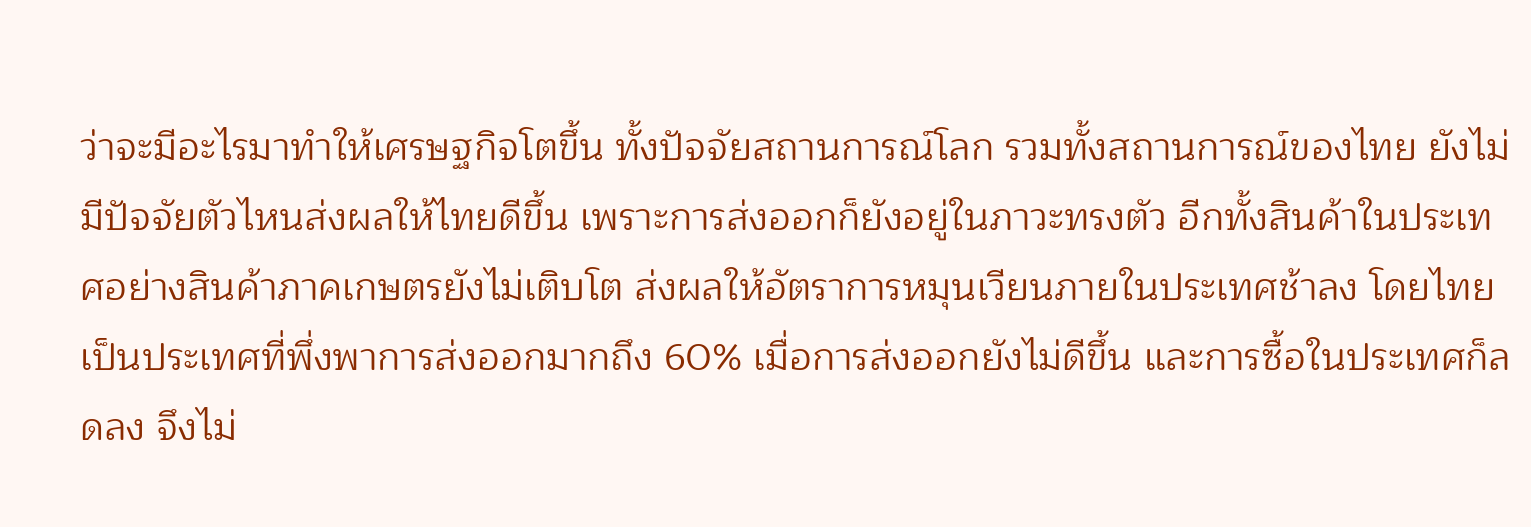ว่าจะมีอะไรมาทำให้เศรษฐกิจโตขึ้น ทั้งปัจจัยสถานการณ์โลก รวมทั้งสถานการณ์ของไทย ยังไม่มีปัจจัยตัวไหนส่งผลให้ไทยดีขึ้น เพราะการส่งออกก็ยังอยู่ในภาวะทรงตัว อีกทั้งสินค้าในประเทศอย่างสินค้าภาคเกษตรยังไม่เติบโต ส่งผลให้อัตราการหมุนเวียนภายในประเทศช้าลง โดยไทยเป็นประเทศที่พึ่งพาการส่งออกมากถึง 60% เมื่อการส่งออกยังไม่ดีขึ้น และการซื้อในประเทศก็ลดลง จึงไม่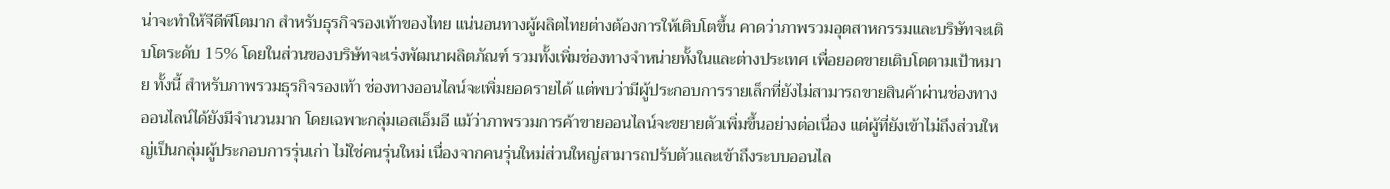น่าจะทำให้จีดีพีโตมาก สำหรับธุรกิจรองเท้าของไทย แน่นอนทางผู้ผลิตไทยต่างต้องการให้เติบโตขึ้น คาดว่าภาพรวมอุตสาหกรรมและบริษัทจะเติบโตระดับ 15% โดยในส่วนของบริษัทจะเร่งพัฒนาผลิตภัณฑ์ รวมทั้งเพิ่มช่องทางจำหน่ายทั้งในและต่างประเทศ เพื่อยอดขายเติบโตตามเป้าหมาย ทั้งนี้ สำหรับภาพรวมธุรกิจรองเท้า ช่องทางออนไลน์จะเพิ่มยอดรายได้ แต่พบว่ามีผู้ประกอบการรายเล็กที่ยังไม่สามารถขายสินค้าผ่านช่องทางออนไลน์ได้ยังมีจำนวนมาก โดยเฉพาะกลุ่มเอสเอ็มอี แม้ว่าภาพรวมการค้าขายออนไลน์จะขยายตัวเพิ่มขึ้นอย่างต่อเนื่อง แต่ผู้ที่ยังเข้าไม่ถึงส่วนใหญ่เป็นกลุ่มผู้ประกอบการรุ่นเก่า ไม่ใช่คนรุ่นใหม่ เนื่องจากคนรุ่นใหม่ส่วนใหญ่สามารถปรับตัวและเข้าถึงระบบออนไล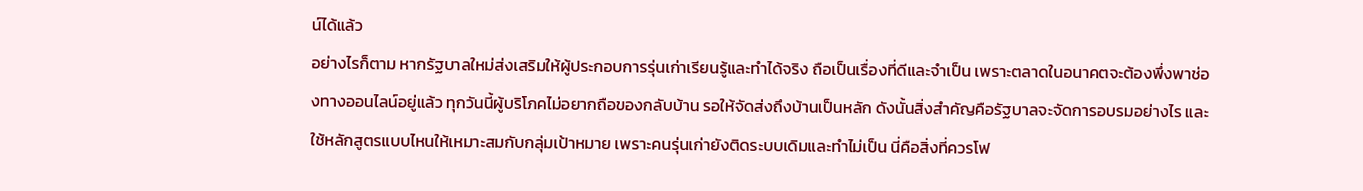น์ได้แล้ว
อย่างไรก็ตาม หากรัฐบาลใหม่ส่งเสริมให้ผู้ประกอบการรุ่นเก่าเรียนรู้และทำได้จริง ถือเป็นเรื่องที่ดีและจำเป็น เพราะตลาดในอนาคตจะต้องพึ่งพาช่องทางออนไลน์อยู่แล้ว ทุกวันนี้ผู้บริโภคไม่อยากถือของกลับบ้าน รอให้จัดส่งถึงบ้านเป็นหลัก ดังนั้นสิ่งสำคัญคือรัฐบาลจะจัดการอบรมอย่างไร และใช้หลักสูตรแบบไหนให้เหมาะสมกับกลุ่มเป้าหมาย เพราะคนรุ่นเก่ายังติดระบบเดิมและทำไม่เป็น นี่คือสิ่งที่ควรโฟ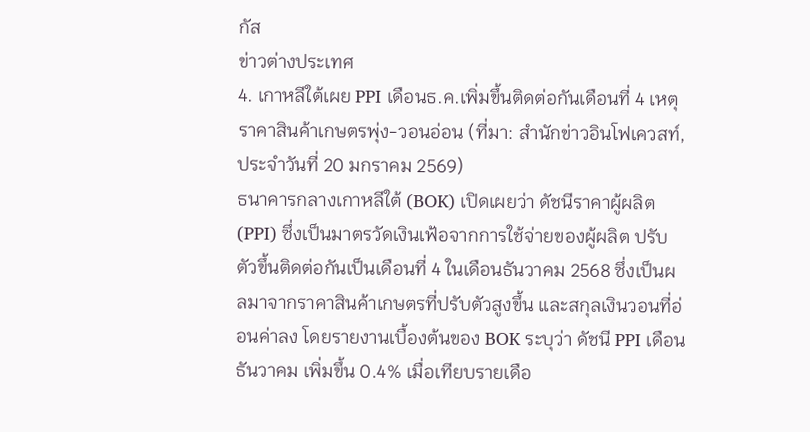กัส
ข่าวต่างประเทศ
4. เกาหลีใต้เผย PPI เดือนธ.ค.เพิ่มขึ้นติดต่อกันเดือนที่ 4 เหตุราคาสินค้าเกษตรพุ่ง-วอนอ่อน (ที่มา: สำนักข่าวอินโฟเควสท์, ประจำวันที่ 20 มกราคม 2569)
ธนาคารกลางเกาหลีใต้ (BOK) เปิดเผยว่า ดัชนีราคาผู้ผลิต (PPI) ซึ่งเป็นมาตรวัดเงินเฟ้อจากการใช้จ่ายของผู้ผลิต ปรับตัวขึ้นติดต่อกันเป็นเดือนที่ 4 ในเดือนธันวาคม 2568 ซึ่งเป็นผลมาจากราคาสินค้าเกษตรที่ปรับตัวสูงขึ้น และสกุลเงินวอนที่อ่อนค่าลง โดยรายงานเบื้องต้นของ BOK ระบุว่า ดัชนี PPI เดือนธันวาคม เพิ่มขึ้น 0.4% เมื่อเทียบรายเดือ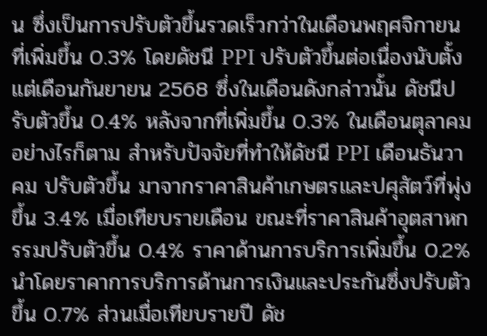น ซึ่งเป็นการปรับตัวขึ้นรวดเร็วกว่าในเดือนพฤศจิกายน ที่เพิ่มขึ้น 0.3% โดยดัชนี PPI ปรับตัวขึ้นต่อเนื่องนับตั้งแต่เดือนกันยายน 2568 ซึ่งในเดือนดังกล่าวนั้น ดัชนีปรับตัวขึ้น 0.4% หลังจากที่เพิ่มขึ้น 0.3% ในเดือนตุลาคม
อย่างไรก็ตาม สำหรับปัจจัยที่ทำให้ดัชนี PPI เดือนธันวาคม ปรับตัวขึ้น มาจากราคาสินค้าเกษตรและปศุสัตว์ที่พุ่งขึ้น 3.4% เมื่อเทียบรายเดือน ขณะที่ราคาสินค้าอุตสาหกรรมปรับตัวขึ้น 0.4% ราคาด้านการบริการเพิ่มขึ้น 0.2% นำโดยราคาการบริการด้านการเงินและประกันซึ่งปรับตัวขึ้น 0.7% ส่วนเมื่อเทียบรายปี ดัช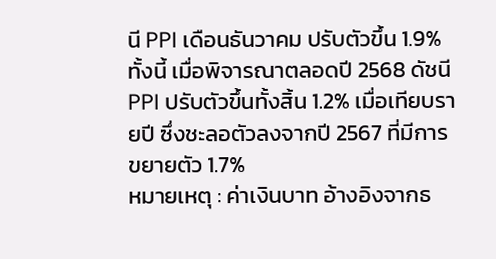นี PPI เดือนธันวาคม ปรับตัวขึ้น 1.9% ทั้งนี้ เมื่อพิจารณาตลอดปี 2568 ดัชนี PPI ปรับตัวขึ้นทั้งสิ้น 1.2% เมื่อเทียบรายปี ซึ่งชะลอตัวลงจากปี 2567 ที่มีการขยายตัว 1.7%
หมายเหตุ : ค่าเงินบาท อ้างอิงจากธ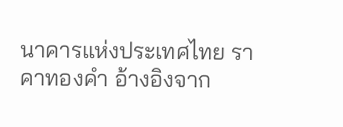นาคารแห่งประเทศไทย ราคาทองคำ อ้างอิงจาก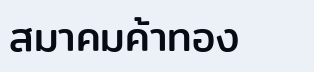สมาคมค้าทอง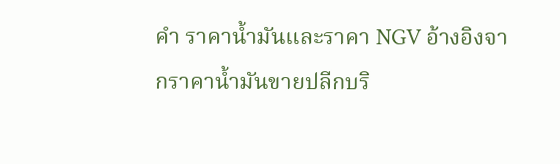คำ ราคาน้ำมันและราคา NGV อ้างอิงจากราคาน้ำมันขายปลีกบริ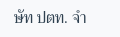ษัท ปตท. จำ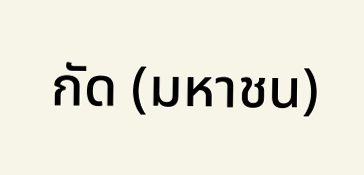กัด (มหาชน)